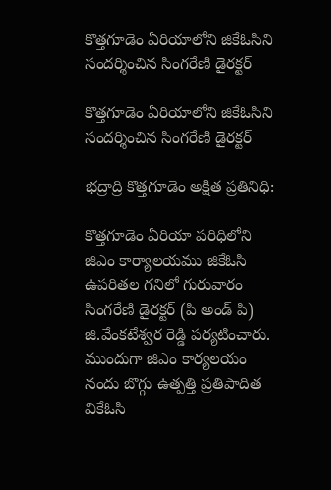కొత్తగూడెం ఏరియాలోని జి‌కే‌ఓసిని సందర్శించిన సింగరేణి డైరక్టర్

కొత్తగూడెం ఏరియాలోని జి‌కే‌ఓసిని సందర్శించిన సింగరేణి డైరక్టర్

భద్రాద్రి కొత్తగూడెం అక్షిత ప్రతినిధి:

కొత్తగూడెం ఏరియా పరిధిలోని జి‌ఎం కార్యాలయము జి‌కే‌ఓసి ఉపరితల గనిలో గురువారం సింగరేణి డైరక్టర్ (పి అండ్ పి) జి.వేంకటేశ్వర రెడ్డి పర్యటించారు.
ముందుగా జి‌ఎం కార్యలయం నందు బొగ్గు ఉత్పత్తి ప్రతిపాదిత వి‌కే‌ఓసి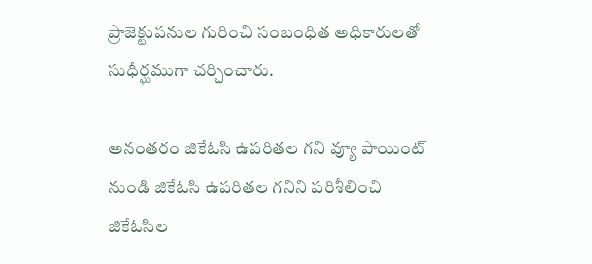ప్రాజెక్టుపనుల గురించి సంబంధిత అధికారులతో సుధీర్ఘముగా చర్చించారు.

అనంతరం జి‌కే‌ఓ‌సి ఉపరితల గని వ్యూ పాయింట్ నుండి జి‌కే‌ఓసి ఉపరితల గనిని పరిశీలించి జి‌కే‌ఓసిల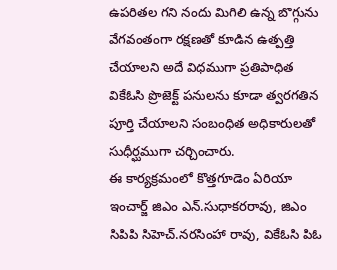ఉపరితల గని నందు మిగిలి ఉన్న బొగ్గును వేగవంతంగా రక్షణతో కూడిన ఉత్పత్తి చేయాలని అదే విధముగా ప్రతిపాధిత వి‌కే‌ఓసి ప్రొజెక్ట్ పనులను కూడా త్వరగతిన పూర్తి చేయాలని సంబంధిత అధికారులతో సుధీర్ఘముగా చర్చించారు.
ఈ కార్యక్రమంలో కొత్తగూడెం ఏరియా ఇంచార్జ్ జి‌ఎం ఎన్.సుధాకరరావు, జి‌ఎం సి‌పి‌పి సి‌హెచ్.నరసింహా రావు, వి‌కే‌ఓసి పి‌ఓ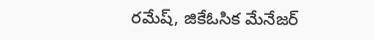రమేష్, జి‌కే‌ఓసిక మేనేజర్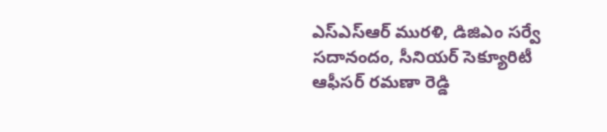ఎస్ఎస్ఆర్ మురళి, డి‌జి‌ఎం సర్వే సదానందం, సీనియర్ సెక్యూరిటీ ఆఫీసర్ రమణా రెడ్డి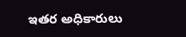ఇతర అధికారులు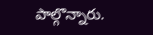పాల్గొన్నారు.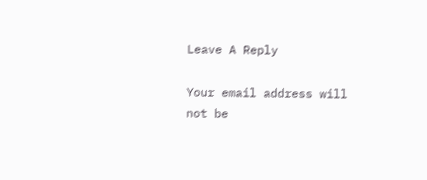Leave A Reply

Your email address will not be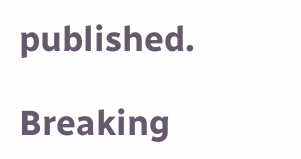published.

Breaking